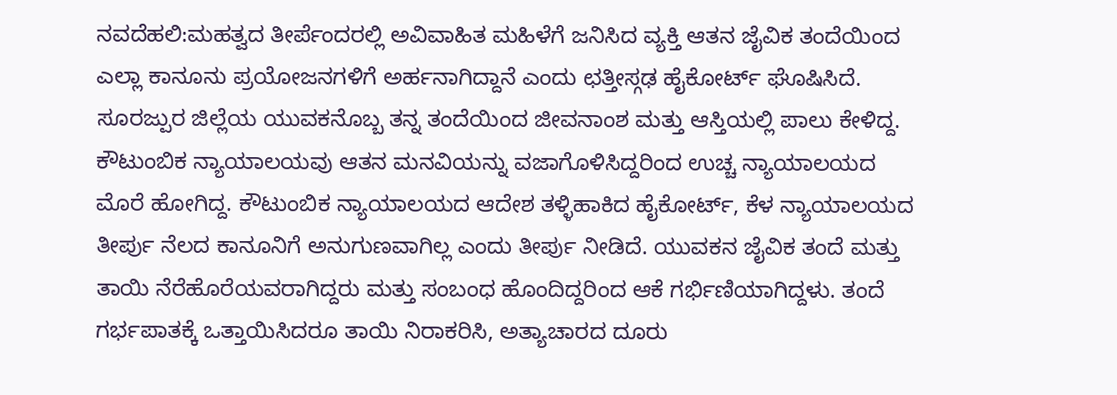ನವದೆಹಲಿ:ಮಹತ್ವದ ತೀರ್ಪೆಂದರಲ್ಲಿ ಅವಿವಾಹಿತ ಮಹಿಳೆಗೆ ಜನಿಸಿದ ವ್ಯಕ್ತಿ ಆತನ ಜೈವಿಕ ತಂದೆಯಿಂದ ಎಲ್ಲಾ ಕಾನೂನು ಪ್ರಯೋಜನಗಳಿಗೆ ಅರ್ಹನಾಗಿದ್ದಾನೆ ಎಂದು ಛತ್ತೀಸ್ಗಢ ಹೈಕೋರ್ಟ್ ಘೊಷಿಸಿದೆ.
ಸೂರಜ್ಪುರ ಜಿಲ್ಲೆಯ ಯುವಕನೊಬ್ಬ ತನ್ನ ತಂದೆಯಿಂದ ಜೀವನಾಂಶ ಮತ್ತು ಆಸ್ತಿಯಲ್ಲಿ ಪಾಲು ಕೇಳಿದ್ದ. ಕೌಟುಂಬಿಕ ನ್ಯಾಯಾಲಯವು ಆತನ ಮನವಿಯನ್ನು ವಜಾಗೊಳಿಸಿದ್ದರಿಂದ ಉಚ್ಚ ನ್ಯಾಯಾಲಯದ ಮೊರೆ ಹೋಗಿದ್ದ. ಕೌಟುಂಬಿಕ ನ್ಯಾಯಾಲಯದ ಆದೇಶ ತಳ್ಳಿಹಾಕಿದ ಹೈಕೋರ್ಟ್, ಕೆಳ ನ್ಯಾಯಾಲಯದ ತೀರ್ಪು ನೆಲದ ಕಾನೂನಿಗೆ ಅನುಗುಣವಾಗಿಲ್ಲ ಎಂದು ತೀರ್ಪು ನೀಡಿದೆ. ಯುವಕನ ಜೈವಿಕ ತಂದೆ ಮತ್ತು ತಾಯಿ ನೆರೆಹೊರೆಯವರಾಗಿದ್ದರು ಮತ್ತು ಸಂಬಂಧ ಹೊಂದಿದ್ದರಿಂದ ಆಕೆ ಗರ್ಭಿಣಿಯಾಗಿದ್ದಳು. ತಂದೆ ಗರ್ಭಪಾತಕ್ಕೆ ಒತ್ತಾಯಿಸಿದರೂ ತಾಯಿ ನಿರಾಕರಿಸಿ, ಅತ್ಯಾಚಾರದ ದೂರು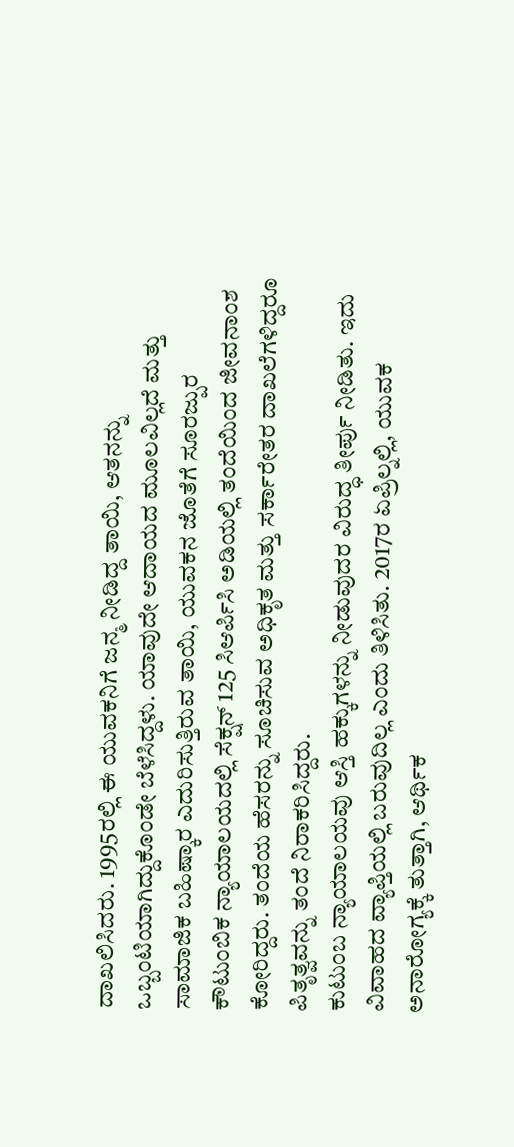ದಾಖಲಿಸಿದರು. 1995ರಲ್ಲಿ ಈ ಯುವಕನಿಗೆ ಜನ್ಮ ನೀಡಿದ್ದ ತಾಯಿ, ಆತನನ್ನು ಒಬ್ಬಂಟಿಯಾಗಿದ್ದುಕೊಂಡೇ ಬೆಳೆಸಿದ್ದಳು. ಯಾವುದೇ ಆದಾಯದ ಮೂಲವಿಲ್ಲದೆ ಮತ್ತು ಸಾಮಾಜಿಕ ಬಹಿಷ್ಕಾರ ಎದುರಿಸುತ್ತಿರುವ ತಾಯಿ, ಯುವಕನ ಜೊತೆಗೆ ಸೂರಜ್ಪುರ ಕೌಟುಂಬಿಕ ನ್ಯಾಯಾಲಯದಲ್ಲಿ ಸೆಕ್ಷನ್ 125 ಸಿಆರ್ಪಿಸಿ ಅಡಿಯಲ್ಲಿ ತಂದೆಯಿಂದ ಜೀವನಾಂಶ ಕೋರಿದ್ದರು. ತಂದೆಯ ಹೆಸರನ್ನು ಸೂಚಿಸುವ ಅಧಿಕೃತ ಮತ್ತು ಸರ್ಕಾರೇತರ ದಾಖಲೆಗಳಿದ್ದರೂ ಪಿತೃತ್ವವನ್ನು ತಂದೆ ನಿರಾಕರಿಸಿದ್ದರು.
ಕುಟುಂಬ ನ್ಯಾಯಾಲಯವು ಆಸ್ತಿ ಹಕ್ಕುಗಳನ್ನು ನೀಡುವುದರ ವಿರುದ್ಧ ತೀರ್ಪು ನೀಡಿತು. ಇದು ವಿವಾಹದ ವ್ಯಾಪ್ತಿಯಲ್ಲಿ ಬರುವುದಿಲ್ಲ ಎಂದು ತಿಳಿಸಿತು. 2017ರ ಏಪ್ರಿಲ್ನಲ್ಲಿ, ಯುವಕ ಅನಾರೋಗ್ಯಕ್ಕೆ ತುತ್ತಾಗಿ, ಆರ್ಥಿಕ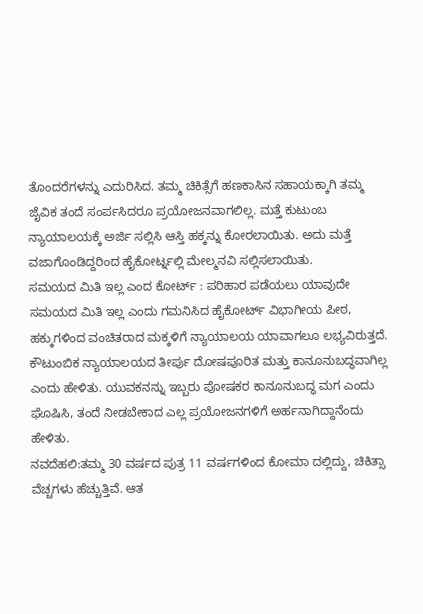ತೊಂದರೆಗಳನ್ನು ಎದುರಿಸಿದ. ತಮ್ಮ ಚಿಕಿತ್ಸೆಗೆ ಹಣಕಾಸಿನ ಸಹಾಯಕ್ಕಾಗಿ ತಮ್ಮ ಜೈವಿಕ ತಂದೆ ಸಂರ್ಪಸಿದರೂ ಪ್ರಯೋಜನವಾಗಲಿಲ್ಲ. ಮತ್ತೆ ಕುಟುಂಬ ನ್ಯಾಯಾಲಯಕ್ಕೆ ಅರ್ಜಿ ಸಲ್ಲಿಸಿ ಆಸ್ತಿ ಹಕ್ಕನ್ನು ಕೋರಲಾಯಿತು. ಅದು ಮತ್ತೆ ವಜಾಗೊಂಡಿದ್ದರಿಂದ ಹೈಕೋರ್ಟ್ನಲ್ಲಿ ಮೇಲ್ಮನವಿ ಸಲ್ಲಿಸಲಾಯಿತು.
ಸಮಯದ ಮಿತಿ ಇಲ್ಲ ಎಂದ ಕೋರ್ಟ್ : ಪರಿಹಾರ ಪಡೆಯಲು ಯಾವುದೇ ಸಮಯದ ಮಿತಿ ಇಲ್ಲ ಎಂದು ಗಮನಿಸಿದ ಹೈಕೋರ್ಟ್ ವಿಭಾಗೀಯ ಪೀಠ, ಹಕ್ಕುಗಳಿಂದ ವಂಚಿತರಾದ ಮಕ್ಕಳಿಗೆ ನ್ಯಾಯಾಲಯ ಯಾವಾಗಲೂ ಲಭ್ಯವಿರುತ್ತದೆ. ಕೌಟುಂಬಿಕ ನ್ಯಾಯಾಲಯದ ತೀರ್ಪು ದೋಷಪೂರಿತ ಮತ್ತು ಕಾನೂನುಬದ್ಧವಾಗಿಲ್ಲ ಎಂದು ಹೇಳಿತು. ಯುವಕನನ್ನು ಇಬ್ಬರು ಪೋಷಕರ ಕಾನೂನುಬದ್ಧ ಮಗ ಎಂದು ಘೊಷಿಸಿ, ತಂದೆ ನೀಡಬೇಕಾದ ಎಲ್ಲ ಪ್ರಯೋಜನಗಳಿಗೆ ಅರ್ಹನಾಗಿದ್ದಾನೆಂದು ಹೇಳಿತು.
ನವದೆಹಲಿ:ತಮ್ಮ 30 ವರ್ಷದ ಪುತ್ರ 11 ವರ್ಷಗಳಿಂದ ಕೋಮಾ ದಲ್ಲಿದ್ದು, ಚಿಕಿತ್ಸಾ ವೆಚ್ಚಗಳು ಹೆಚ್ಚುತ್ತಿವೆ. ಆತ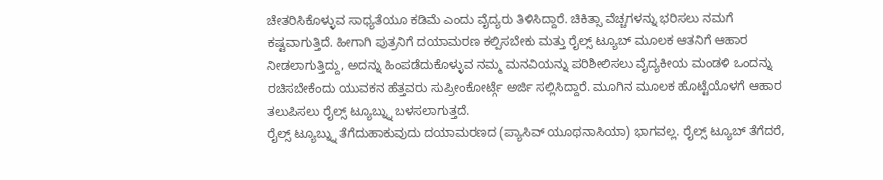ಚೇತರಿಸಿಕೊಳ್ಳುವ ಸಾಧ್ಯತೆಯೂ ಕಡಿಮೆ ಎಂದು ವೈದ್ಯರು ತಿಳಿಸಿದ್ದಾರೆ. ಚಿಕಿತ್ಸಾ ವೆಚ್ಚಗಳನ್ನು ಭರಿಸಲು ನಮಗೆ ಕಷ್ಟವಾಗುತ್ತಿದೆ. ಹೀಗಾಗಿ ಪುತ್ರನಿಗೆ ದಯಾಮರಣ ಕಲ್ಪಿಸಬೇಕು ಮತ್ತು ರೈಲ್ಸ್ ಟ್ಯೂಬ್ ಮೂಲಕ ಆತನಿಗೆ ಆಹಾರ ನೀಡಲಾಗುತ್ತಿದ್ದು, ಅದನ್ನು ಹಿಂಪಡೆದುಕೊಳ್ಳುವ ನಮ್ಮ ಮನವಿಯನ್ನು ಪರಿಶೀಲಿಸಲು ವೈದ್ಯಕೀಯ ಮಂಡಳಿ ಒಂದನ್ನು ರಚಿಸಬೇಕೆಂದು ಯುವಕನ ಹೆತ್ತವರು ಸುಪ್ರೀಂಕೋರ್ಟ್ಗೆ ಅರ್ಜಿ ಸಲ್ಲಿಸಿದ್ದಾರೆ. ಮೂಗಿನ ಮೂಲಕ ಹೊಟ್ಟೆಯೊಳಗೆ ಆಹಾರ ತಲುಪಿಸಲು ರೈಲ್ಸ್ ಟ್ಯೂಬ್ನ್ನು ಬಳಸಲಾಗುತ್ತದೆ.
ರೈಲ್ಸ್ ಟ್ಯೂಬ್ನ್ನು ತೆಗೆದುಹಾಕುವುದು ದಯಾಮರಣದ (ಪ್ಯಾಸಿವ್ ಯೂಥನಾಸಿಯಾ) ಭಾಗವಲ್ಲ. ರೈಲ್ಸ್ ಟ್ಯೂಬ್ ತೆಗೆದರೆ,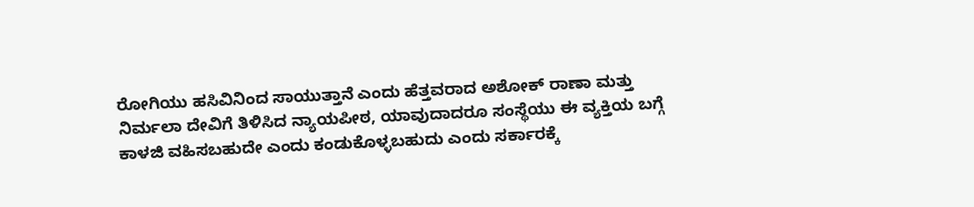ರೋಗಿಯು ಹಸಿವಿನಿಂದ ಸಾಯುತ್ತಾನೆ ಎಂದು ಹೆತ್ತವರಾದ ಅಶೋಕ್ ರಾಣಾ ಮತ್ತು ನಿರ್ಮಲಾ ದೇವಿಗೆ ತಿಳಿಸಿದ ನ್ಯಾಯಪೀಠ, ಯಾವುದಾದರೂ ಸಂಸ್ಥೆಯು ಈ ವ್ಯಕ್ತಿಯ ಬಗ್ಗೆ ಕಾಳಜಿ ವಹಿಸಬಹುದೇ ಎಂದು ಕಂಡುಕೊಳ್ಳಬಹುದು ಎಂದು ಸರ್ಕಾರಕ್ಕೆ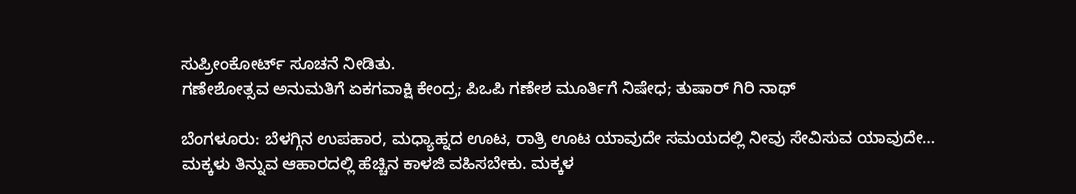ಸುಪ್ರೀಂಕೋರ್ಟ್ ಸೂಚನೆ ನೀಡಿತು.
ಗಣೇಶೋತ್ಸವ ಅನುಮತಿಗೆ ಏಕಗವಾಕ್ಷಿ ಕೇಂದ್ರ; ಪಿಒಪಿ ಗಣೇಶ ಮೂರ್ತಿಗೆ ನಿಷೇಧ; ತುಷಾರ್ ಗಿರಿ ನಾಥ್

ಬೆಂಗಳೂರು: ಬೆಳಗ್ಗಿನ ಉಪಹಾರ, ಮಧ್ಯಾಹ್ನದ ಊಟ, ರಾತ್ರಿ ಊಟ ಯಾವುದೇ ಸಮಯದಲ್ಲಿ ನೀವು ಸೇವಿಸುವ ಯಾವುದೇ…
ಮಕ್ಕಳು ತಿನ್ನುವ ಆಹಾರದಲ್ಲಿ ಹೆಚ್ಚಿನ ಕಾಳಜಿ ವಹಿಸಬೇಕು. ಮಕ್ಕಳ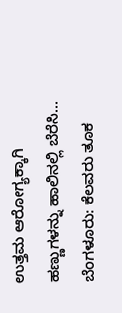ಉತ್ತಮ ಆರೋಗ್ಯಕ್ಕಾಗಿ ಹಣ್ಣುಗಳನ್ನು ಹಾಲಿನಲ್ಲಿ ಬೆರೆಸಿ…
ಬೆಂಗಳೂರು: ಕೆಲವರು ತೂಕ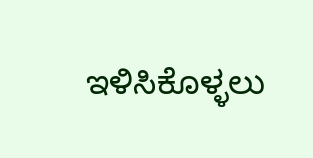ಇಳಿಸಿಕೊಳ್ಳಲು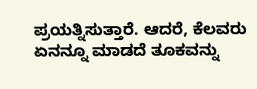ಪ್ರಯತ್ನಿಸುತ್ತಾರೆ. ಆದರೆ, ಕೆಲವರು ಏನನ್ನೂ ಮಾಡದೆ ತೂಕವನ್ನು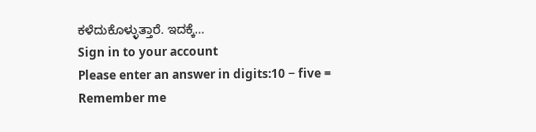ಕಳೆದುಕೊಳ್ಳುತ್ತಾರೆ. ಇದಕ್ಕೆ…
Sign in to your account
Please enter an answer in digits:10 − five =
Remember me